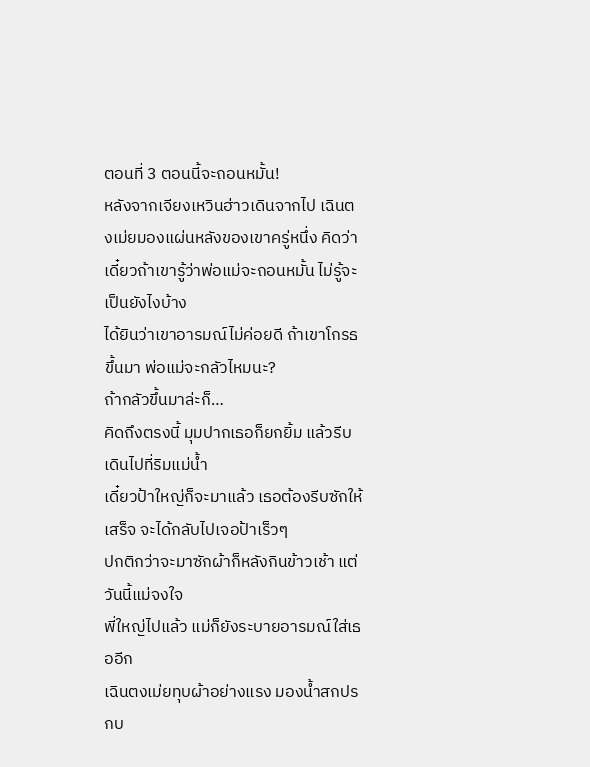ตอนที่ 3 ตอนนี้จะถอนหมั้น!
หลังจากเจียงเหวินฮ่าวเดินจากไป เฉินตงเม่ยมองแผ่นหลังของเขาครู่หนึ่ง คิดว่าเดี๋ยวถ้าเขารู้ว่าพ่อแม่จะถอนหมั้น ไม่รู้จะเป็นยังไงบ้าง
ได้ยินว่าเขาอารมณ์ไม่ค่อยดี ถ้าเขาโกรธขึ้นมา พ่อแม่จะกลัวไหมนะ?
ถ้ากลัวขึ้นมาล่ะก็…
คิดถึงตรงนี้ มุมปากเธอก็ยกยิ้ม แล้วรีบเดินไปที่ริมแม่น้ำ
เดี๋ยวป้าใหญ่ก็จะมาแล้ว เธอต้องรีบซักให้เสร็จ จะได้กลับไปเจอป้าเร็วๆ
ปกติกว่าจะมาซักผ้าก็หลังกินข้าวเช้า แต่วันนี้แม่จงใจ
พี่ใหญ่ไปแล้ว แม่ก็ยังระบายอารมณ์ใส่เธออีก
เฉินตงเม่ยทุบผ้าอย่างแรง มองน้ำสกปรกบ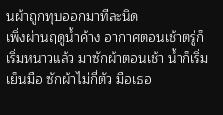นผ้าถูกทุบออกมาทีละนิด
เพิ่งผ่านฤดูน้ำค้าง อากาศตอนเช้าตรู่ก็เริ่มหนาวแล้ว มาซักผ้าตอนเช้า น้ำก็เริ่มเย็นมือ ซักผ้าไม่กี่ตัว มือเธอ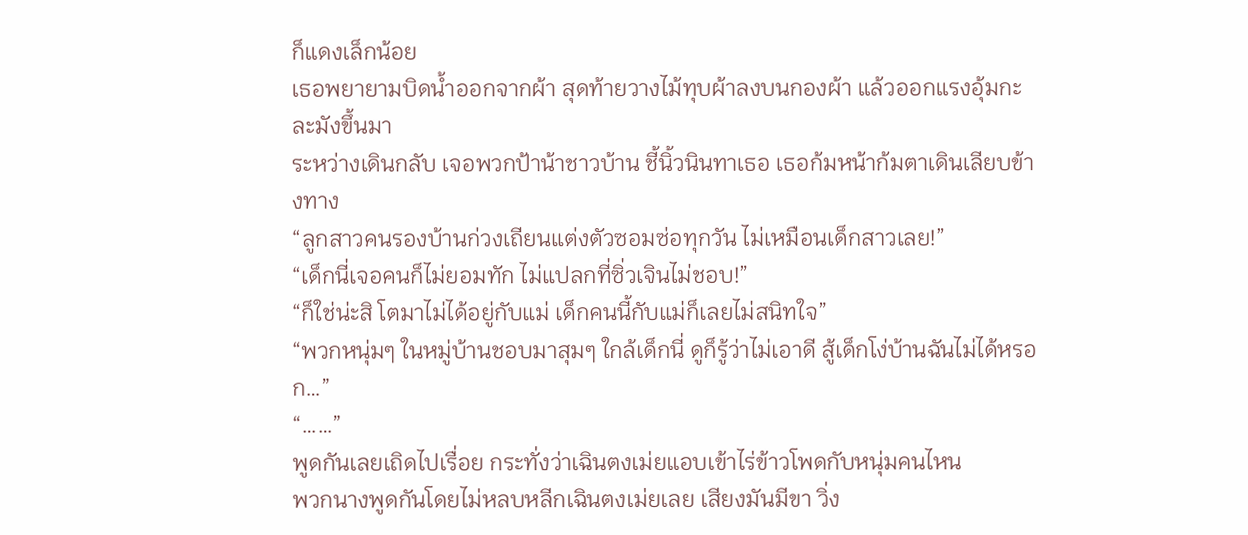ก็แดงเล็กน้อย
เธอพยายามบิดน้ำออกจากผ้า สุดท้ายวางไม้ทุบผ้าลงบนกองผ้า แล้วออกแรงอุ้มกะละมังขึ้นมา
ระหว่างเดินกลับ เจอพวกป้าน้าชาวบ้าน ชี้นิ้วนินทาเธอ เธอก้มหน้าก้มตาเดินเลียบข้างทาง
“ลูกสาวคนรองบ้านก่วงเถียนแต่งตัวซอมซ่อทุกวัน ไม่เหมือนเด็กสาวเลย!”
“เด็กนี่เจอคนก็ไม่ยอมทัก ไม่แปลกที่ซิ่วเจินไม่ชอบ!”
“ก็ใช่น่ะสิ โตมาไม่ได้อยู่กับแม่ เด็กคนนี้กับแม่ก็เลยไม่สนิทใจ”
“พวกหนุ่มๆ ในหมู่บ้านชอบมาสุมๆ ใกล้เด็กนี่ ดูก็รู้ว่าไม่เอาดี สู้เด็กโง่บ้านฉันไม่ได้หรอก…”
“……”
พูดกันเลยเถิดไปเรื่อย กระทั่งว่าเฉินตงเม่ยแอบเข้าไร่ข้าวโพดกับหนุ่มคนไหน
พวกนางพูดกันโดยไม่หลบหลีกเฉินตงเม่ยเลย เสียงมันมีขา วิ่ง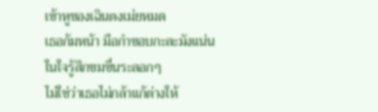เข้าหูของเฉินตงเม่ยหมด
เธอก้มหน้า มือกำขอบกะละมังแน่น ในใจรู้สึกขมขื่นระลอกๆ
ไม่ใช่ว่าเธอไม่กล้าแก้ต่างให้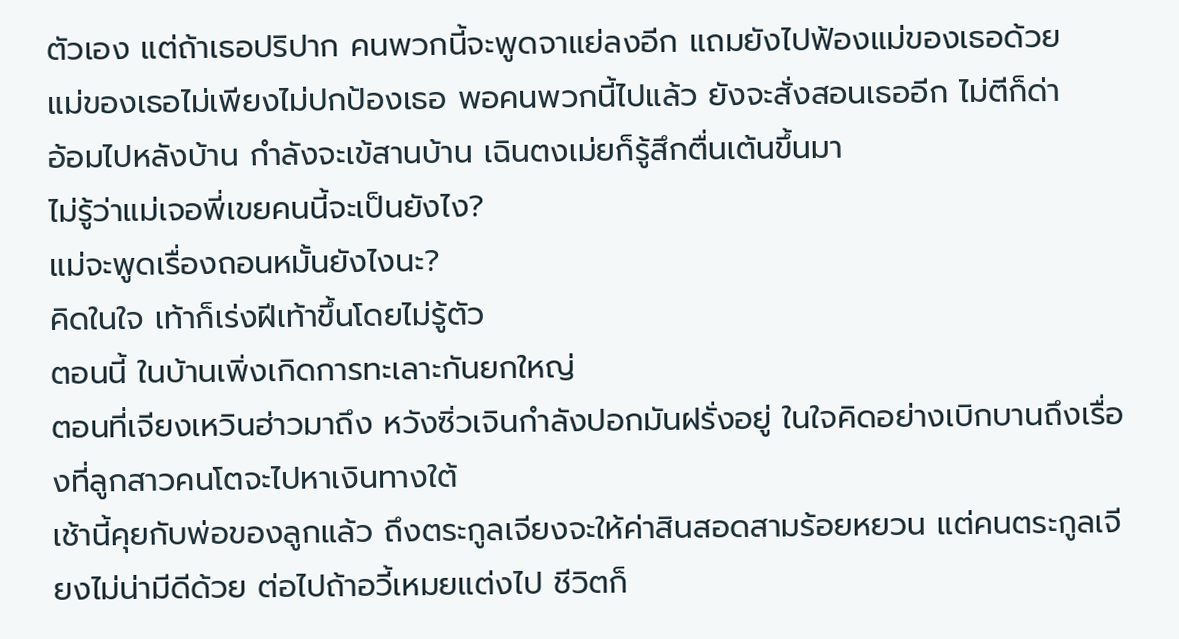ตัวเอง แต่ถ้าเธอปริปาก คนพวกนี้จะพูดจาแย่ลงอีก แถมยังไปฟ้องแม่ของเธอด้วย
แม่ของเธอไม่เพียงไม่ปกป้องเธอ พอคนพวกนี้ไปแล้ว ยังจะสั่งสอนเธออีก ไม่ตีก็ด่า
อ้อมไปหลังบ้าน กำลังจะเข้สานบ้าน เฉินตงเม่ยก็รู้สึกตื่นเต้นขึ้นมา
ไม่รู้ว่าแม่เจอพี่เขยคนนี้จะเป็นยังไง?
แม่จะพูดเรื่องถอนหมั้นยังไงนะ?
คิดในใจ เท้าก็เร่งฝีเท้าขึ้นโดยไม่รู้ตัว
ตอนนี้ ในบ้านเพิ่งเกิดการทะเลาะกันยกใหญ่
ตอนที่เจียงเหวินฮ่าวมาถึง หวังซิ่วเจินกำลังปอกมันฝรั่งอยู่ ในใจคิดอย่างเบิกบานถึงเรื่องที่ลูกสาวคนโตจะไปหาเงินทางใต้
เช้านี้คุยกับพ่อของลูกแล้ว ถึงตระกูลเจียงจะให้ค่าสินสอดสามร้อยหยวน แต่คนตระกูลเจียงไม่น่ามีดีด้วย ต่อไปถ้าอวี้เหมยแต่งไป ชีวิตก็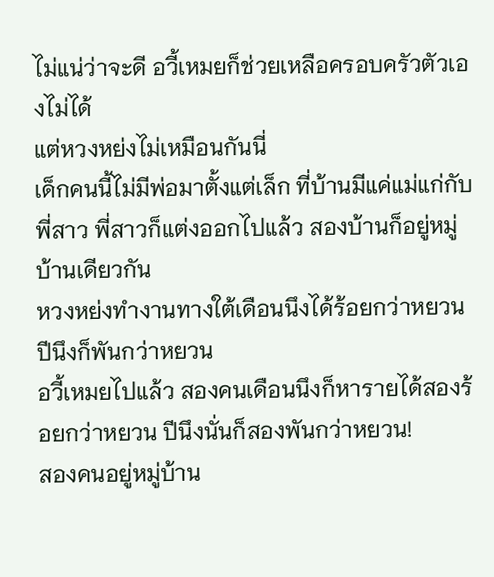ไม่แน่ว่าจะดี อวี้เหมยก็ช่วยเหลือครอบครัวตัวเองไม่ได้
แต่หวงหย่งไม่เหมือนกันนี่
เด็กคนนี้ไม่มีพ่อมาตั้งแต่เล็ก ที่บ้านมีแค่แม่แก่กับพี่สาว พี่สาวก็แต่งออกไปแล้ว สองบ้านก็อยู่หมู่บ้านเดียวกัน
หวงหย่งทำงานทางใต้เดือนนึงได้ร้อยกว่าหยวน ปีนึงก็พันกว่าหยวน
อวี้เหมยไปแล้ว สองคนเดือนนึงก็หารายได้สองร้อยกว่าหยวน ปีนึงนั่นก็สองพันกว่าหยวน!
สองคนอยู่หมู่บ้าน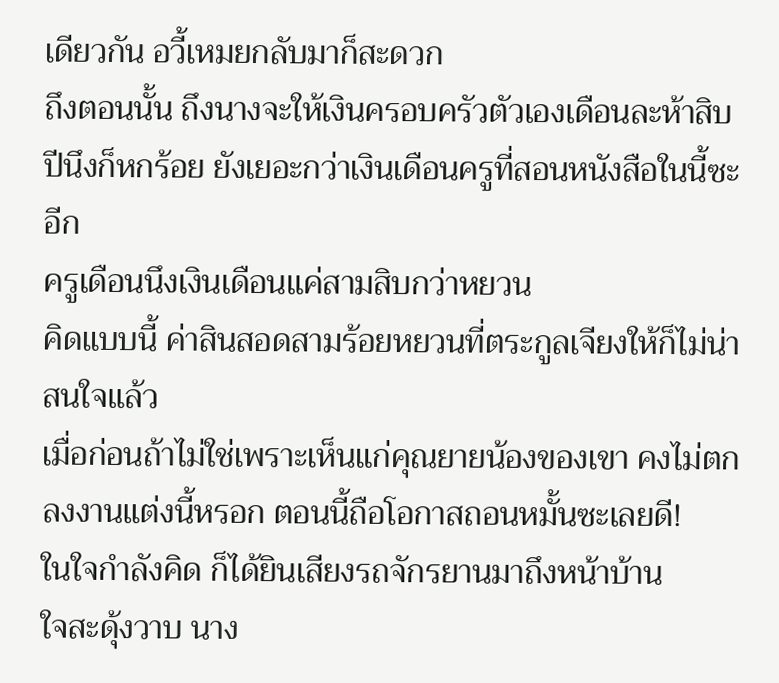เดียวกัน อวี้เหมยกลับมาก็สะดวก
ถึงตอนนั้น ถึงนางจะให้เงินครอบครัวตัวเองเดือนละห้าสิบ ปีนึงก็หกร้อย ยังเยอะกว่าเงินเดือนครูที่สอนหนังสือในนี้ซะอีก
ครูเดือนนึงเงินเดือนแค่สามสิบกว่าหยวน
คิดแบบนี้ ค่าสินสอดสามร้อยหยวนที่ตระกูลเจียงให้ก็ไม่น่าสนใจแล้ว
เมื่อก่อนถ้าไม่ใช่เพราะเห็นแก่คุณยายน้องของเขา คงไม่ตกลงงานแต่งนี้หรอก ตอนนี้ถือโอกาสถอนหมั้นซะเลยดี!
ในใจกำลังคิด ก็ได้ยินเสียงรถจักรยานมาถึงหน้าบ้าน
ใจสะดุ้งวาบ นาง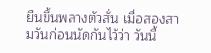ยืนขึ้นพลางตัวสั่น เมื่อสองสามวันก่อนนัดกันไว้ว่า วันนี้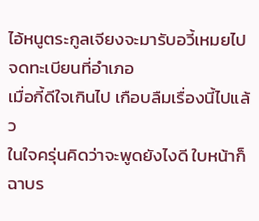ไอ้หนูตระกูลเจียงจะมารับอวี้เหมยไปจดทะเบียนที่อำเภอ
เมื่อกี้ดีใจเกินไป เกือบลืมเรื่องนี้ไปแล้ว
ในใจครุ่นคิดว่าจะพูดยังไงดี ใบหน้าก็ฉาบร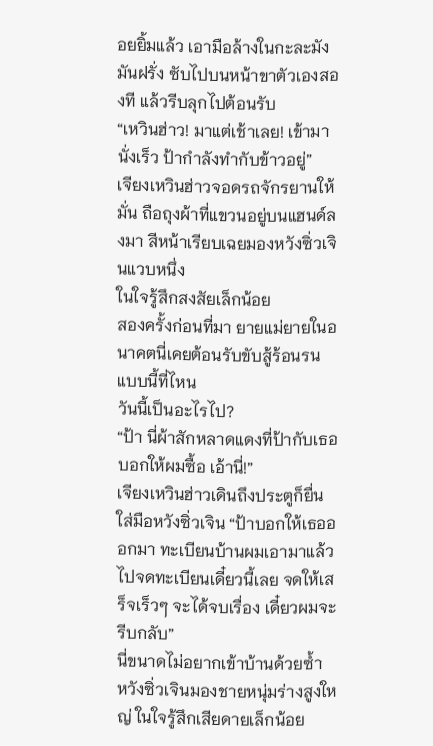อยยิ้มแล้ว เอามือล้างในกะละมังมันฝรั่ง ซับไปบนหน้าขาตัวเองสองที แล้วรีบลุกไปต้อนรับ
“เหวินฮ่าว! มาแต่เช้าเลย! เข้ามานั่งเร็ว ป้ากำลังทำกับข้าวอยู่”
เจียงเหวินฮ่าวจอดรถจักรยานให้มั่น ถือถุงผ้าที่แขวนอยู่บนแฮนด์ลงมา สีหน้าเรียบเฉยมองหวังซิ่วเจินแวบหนึ่ง
ในใจรู้สึกสงสัยเล็กน้อย
สองครั้งก่อนที่มา ยายแม่ยายในอนาคตนี่เคยต้อนรับขับสู้ร้อนรนแบบนี้ที่ไหน
วันนี้เป็นอะไรไป?
“ป้า นี่ผ้าสักหลาดแดงที่ป้ากับเธอบอกให้ผมซื้อ เอ้านี่!”
เจียงเหวินฮ่าวเดินถึงประตูก็ยื่นใส่มือหวังซิ่วเจิน “ป้าบอกให้เธอออกมา ทะเบียนบ้านผมเอามาแล้ว ไปจดทะเบียนเดี๋ยวนี้เลย จดให้เสร็จเร็วๆ จะได้จบเรื่อง เดี๋ยวผมจะรีบกลับ”
นี่ขนาดไม่อยากเข้าบ้านด้วยซ้ำ
หวังซิ่วเจินมองชายหนุ่มร่างสูงใหญ่ ในใจรู้สึกเสียดายเล็กน้อย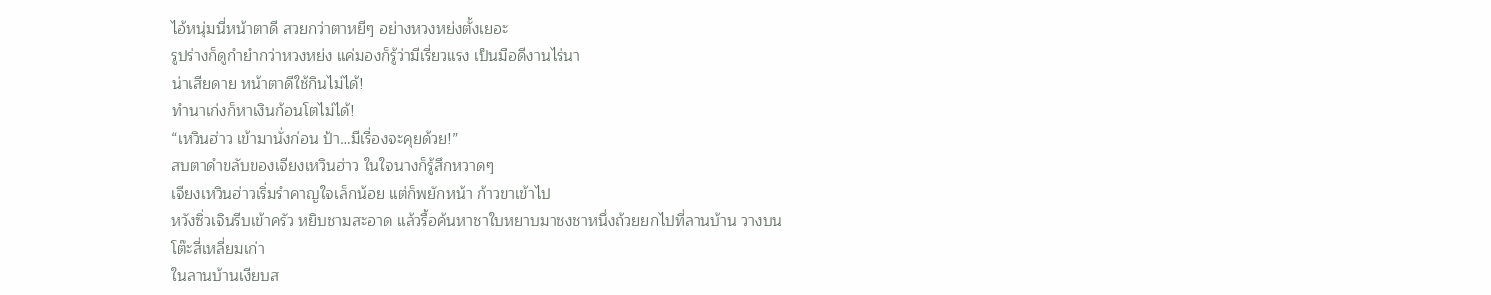ไอ้หนุ่มนี่หน้าตาดี สวยกว่าตาหยีๆ อย่างหวงหย่งตั้งเยอะ
รูปร่างก็ดูกำยำกว่าหวงหย่ง แค่มองก็รู้ว่ามีเรี่ยวแรง เป็นมือดีงานไร่นา
น่าเสียดาย หน้าตาดีใช้กินไม่ได้!
ทำนาเก่งก็หาเงินก้อนโตไม่ได้!
“เหวินฮ่าว เข้ามานั่งก่อน ป้า…มีเรื่องจะคุยด้วย!”
สบตาดำขลับของเจียงเหวินฮ่าว ในใจนางก็รู้สึกหวาดๆ
เจียงเหวินฮ่าวเริ่มรำคาญใจเล็กน้อย แต่ก็พยักหน้า ก้าวขาเข้าไป
หวังซิ่วเจินรีบเข้าครัว หยิบชามสะอาด แล้วรื้อค้นหาชาใบหยาบมาชงชาหนึ่งถ้วยยกไปที่ลานบ้าน วางบนโต๊ะสี่เหลี่ยมเก่า
ในลานบ้านเงียบส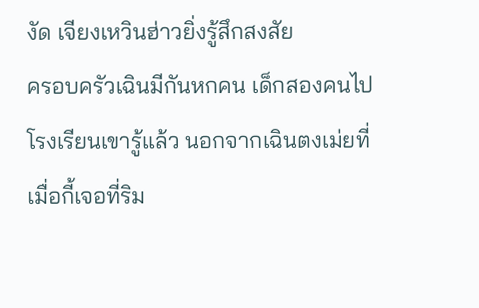งัด เจียงเหวินฮ่าวยิ่งรู้สึกสงสัย
ครอบครัวเฉินมีกันหกคน เด็กสองคนไปโรงเรียนเขารู้แล้ว นอกจากเฉินตงเม่ยที่เมื่อกี้เจอที่ริม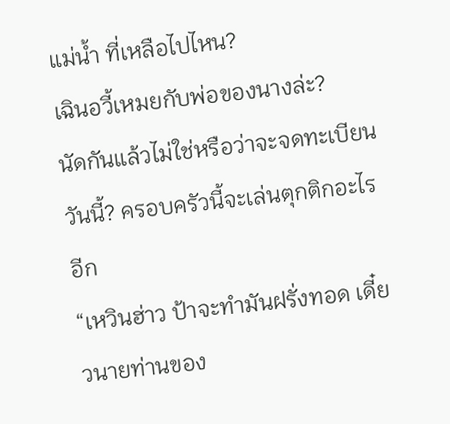แม่น้ำ ที่เหลือไปไหน?
เฉินอวี้เหมยกับพ่อของนางล่ะ?
นัดกันแล้วไม่ใช่หรือว่าจะจดทะเบียนวันนี้? ครอบครัวนี้จะเล่นตุกติกอะไรอีก
“เหวินฮ่าว ป้าจะทำมันฝรั่งทอด เดี๋ยวนายท่านของ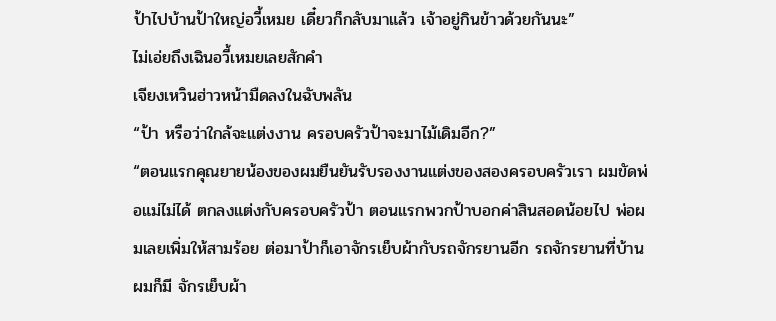ป้าไปบ้านป้าใหญ่อวี้เหมย เดี๋ยวก็กลับมาแล้ว เจ้าอยู่กินข้าวด้วยกันนะ”
ไม่เอ่ยถึงเฉินอวี้เหมยเลยสักคำ
เจียงเหวินฮ่าวหน้ามืดลงในฉับพลัน
“ป้า หรือว่าใกล้จะแต่งงาน ครอบครัวป้าจะมาไม้เดิมอีก?”
“ตอนแรกคุณยายน้องของผมยืนยันรับรองงานแต่งของสองครอบครัวเรา ผมขัดพ่อแม่ไม่ได้ ตกลงแต่งกับครอบครัวป้า ตอนแรกพวกป้าบอกค่าสินสอดน้อยไป พ่อผมเลยเพิ่มให้สามร้อย ต่อมาป้าก็เอาจักรเย็บผ้ากับรถจักรยานอีก รถจักรยานที่บ้านผมก็มี จักรเย็บผ้า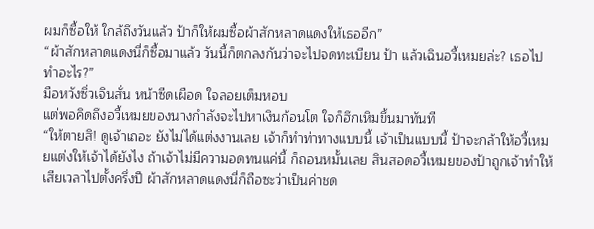ผมก็ซื้อให้ ใกล้ถึงวันแล้ว ป้าก็ให้ผมซื้อผ้าสักหลาดแดงให้เธออีก”
“ผ้าสักหลาดแดงนี่ก็ซื้อมาแล้ว วันนี้ก็ตกลงกันว่าจะไปจดทะเบียน ป้า แล้วเฉินอวี้เหมยล่ะ? เธอไปทำอะไร?”
มือหวังซิ่วเจินสั่น หน้าซีดเผือด ใจลอยเต็มหอบ
แต่พอคิดถึงอวี้เหมยของนางกำลังจะไปหาเงินก้อนโต ใจก็ฮึกเหิมขึ้นมาทันที
“ให้ตายสิ! ดูเจ้าเถอะ ยังไม่ได้แต่งงานเลย เจ้าก็ทำท่าทางแบบนี้ เจ้าเป็นแบบนี้ ป้าจะกล้าให้อวี้เหมยแต่งให้เจ้าได้ยังไง ถ้าเจ้าไม่มีความอดทนแค่นี้ ก็ถอนหมั้นเลย สินสอดอวี้เหมยของป้าถูกเจ้าทำให้เสียเวลาไปตั้งครึ่งปี ผ้าสักหลาดแดงนี่ก็ถือซะว่าเป็นค่าชด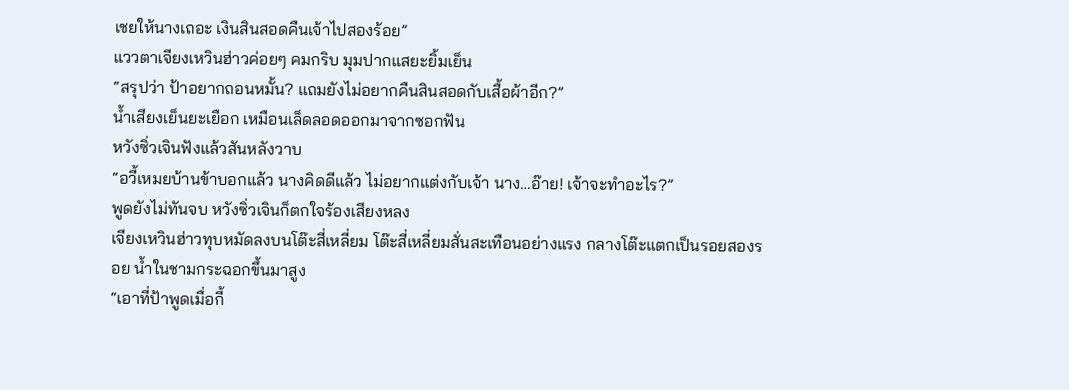เชยให้นางเถอะ เงินสินสอดคืนเจ้าไปสองร้อย”
แววตาเจียงเหวินฮ่าวค่อยๆ คมกริบ มุมปากแสยะยิ้มเย็น
“สรุปว่า ป้าอยากถอนหมั้น? แถมยังไม่อยากคืนสินสอดกับเสื้อผ้าอีก?”
น้ำเสียงเย็นยะเยือก เหมือนเล็ดลอดออกมาจากซอกฟัน
หวังซิ่วเจินฟังแล้วสันหลังวาบ
“อวี้เหมยบ้านข้าบอกแล้ว นางคิดดีแล้ว ไม่อยากแต่งกับเจ้า นาง…อ๊าย! เจ้าจะทำอะไร?”
พูดยังไม่ทันจบ หวังซิ่วเจินก็ตกใจร้องเสียงหลง
เจียงเหวินฮ่าวทุบหมัดลงบนโต๊ะสี่เหลี่ยม โต๊ะสี่เหลี่ยมสั่นสะเทือนอย่างแรง กลางโต๊ะแตกเป็นรอยสองรอย น้ำในชามกระฉอกขึ้นมาสูง
“เอาที่ป้าพูดเมื่อกี้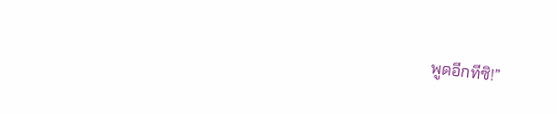พูดอีกทีซิ!”